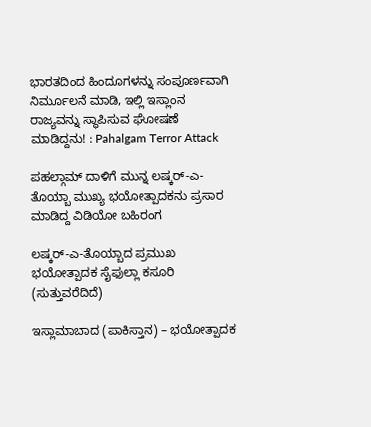ಭಾರತದಿಂದ ಹಿಂದೂಗಳನ್ನು ಸಂಪೂರ್ಣವಾಗಿ ನಿರ್ಮೂಲನೆ ಮಾಡಿ, ಇಲ್ಲಿ ಇಸ್ಲಾಂನ ರಾಜ್ಯವನ್ನು ಸ್ಥಾಪಿಸುವ ಘೋಷಣೆ ಮಾಡಿದ್ದನು! : Pahalgam Terror Attack

ಪಹಲ್ಗಾಮ್ ದಾಳಿಗೆ ಮುನ್ನ ಲಷ್ಕರ್-ಎ-ತೊಯ್ಬಾ ಮುಖ್ಯ ಭಯೋತ್ಪಾದಕನು ಪ್ರಸಾರ ಮಾಡಿದ್ದ ವಿಡಿಯೋ ಬಹಿರಂಗ

ಲಷ್ಕರ್-ಎ-ತೊಯ್ಬಾದ ಪ್ರಮುಖ ಭಯೋತ್ಪಾದಕ ಸೈಫುಲ್ಲಾ ಕಸೂರಿ (ಸುತ್ತುವರೆದಿದೆ)

ಇಸ್ಲಾಮಾಬಾದ (ಪಾಕಿಸ್ತಾನ) – ಭಯೋತ್ಪಾದಕ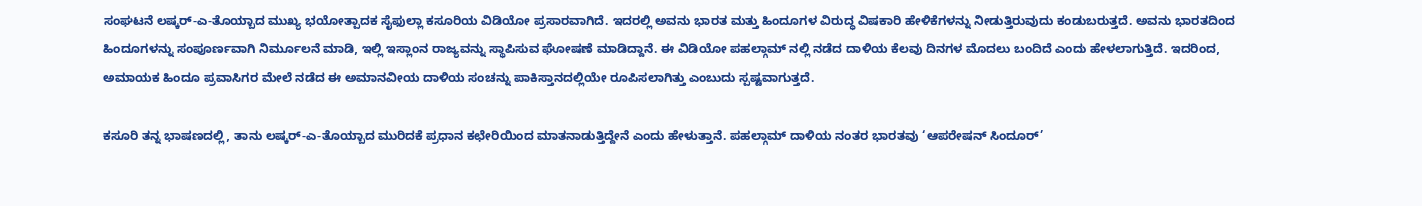ಸಂಘಟನೆ ಲಷ್ಕರ್-ಎ-ತೊಯ್ಬಾದ ಮುಖ್ಯ ಭಯೋತ್ಪಾದಕ ಸೈಫುಲ್ಲಾ ಕಸೂರಿಯ ವಿಡಿಯೋ ಪ್ರಸಾರವಾಗಿದೆ. ಇದರಲ್ಲಿ ಅವನು ಭಾರತ ಮತ್ತು ಹಿಂದೂಗಳ ವಿರುದ್ಧ ವಿಷಕಾರಿ ಹೇಳಿಕೆಗಳನ್ನು ನೀಡುತ್ತಿರುವುದು ಕಂಡುಬರುತ್ತದೆ. ಅವನು ಭಾರತದಿಂದ ಹಿಂದೂಗಳನ್ನು ಸಂಪೂರ್ಣವಾಗಿ ನಿರ್ಮೂಲನೆ ಮಾಡಿ, ಇಲ್ಲಿ ಇಸ್ಲಾಂನ ರಾಜ್ಯವನ್ನು ಸ್ಥಾಪಿಸುವ ಘೋಷಣೆ ಮಾಡಿದ್ದಾನೆ. ಈ ವಿಡಿಯೋ ಪಹಲ್ಗಾಮ್‌ ನಲ್ಲಿ ನಡೆದ ದಾಳಿಯ ಕೆಲವು ದಿನಗಳ ಮೊದಲು ಬಂದಿದೆ ಎಂದು ಹೇಳಲಾಗುತ್ತಿದೆ. ಇದರಿಂದ, ಅಮಾಯಕ ಹಿಂದೂ ಪ್ರವಾಸಿಗರ ಮೇಲೆ ನಡೆದ ಈ ಅಮಾನವೀಯ ದಾಳಿಯ ಸಂಚನ್ನು ಪಾಕಿಸ್ತಾನದಲ್ಲಿಯೇ ರೂಪಿಸಲಾಗಿತ್ತು ಎಂಬುದು ಸ್ಪಷ್ಟವಾಗುತ್ತದೆ.

ಕಸೂರಿ ತನ್ನ ಭಾಷಣದಲ್ಲಿ, ತಾನು ಲಷ್ಕರ್-ಎ-ತೊಯ್ಬಾದ ಮುರಿದಕೆ ಪ್ರಧಾನ ಕಛೇರಿಯಿಂದ ಮಾತನಾಡುತ್ತಿದ್ದೇನೆ ಎಂದು ಹೇಳುತ್ತಾನೆ. ಪಹಲ್ಗಾಮ್ ದಾಳಿಯ ನಂತರ ಭಾರತವು ‘ಆಪರೇಷನ್ ಸಿಂದೂರ್’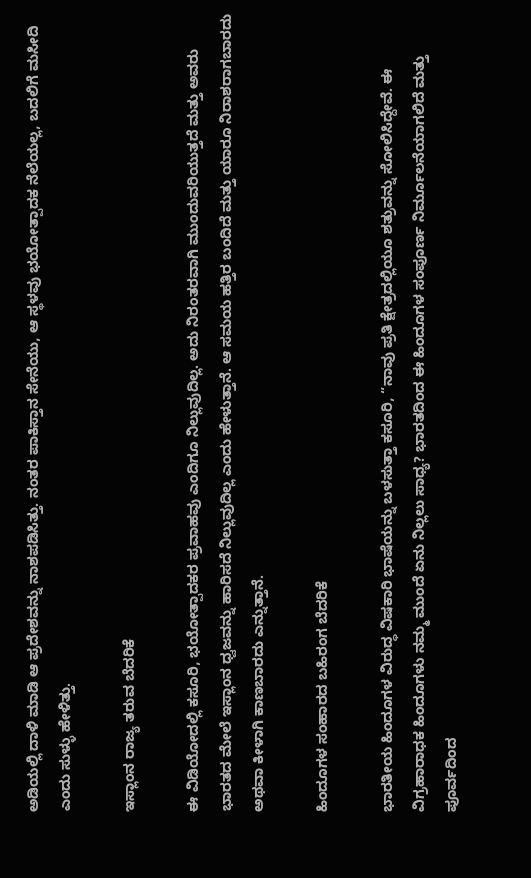ಅಡಿಯಲ್ಲಿ ದಾಳಿ ಮಾಡಿ ಆ ಪ್ರದೇಶವನ್ನು ನಾಶಪಡಿಸಿತ್ತು. ನಂತರ ಪಾಕಿಸ್ತಾನ ಸೇನೆಯು, ಆ ಸ್ಥಳವು ಭಯೋತ್ಪಾದಕ ನೆಲೆಯಲ್ಲ, ಬದಲಿಗೆ ಮಸೀದಿ ಎಂದು ಸುಳ್ಳು ಹೇಳಿತ್ತು.

ಇಸ್ಲಾಂನ ರಾಜ್ಯ ತರುವ ಬೆದರಿಕೆ

ಈ ವಿಡಿಯೋದಲ್ಲಿ ಕಸೂರಿ, ಭಯೋತ್ಪಾದಕರ ಪ್ರವಾಹವು ಎಂದಿಗೂ ನಿಲ್ಲುವುದಿಲ್ಲ. ಅದು ನಿರಂತರವಾಗಿ ಮುಂದುವರಿಯುತ್ತದೆ ಮತ್ತು ಅವರು ಭಾರತದ ಮೇಲೆ ಇಸ್ಲಾಂನ ಧ್ವಜವನ್ನು ಹಾರಿಸದೆ ನಿಲ್ಲುವುದಿಲ್ಲ ಎಂದು ಹೇಳುತ್ತಾನೆ. ಆ ಸಮಯ ಹತ್ತಿರ ಬಂದಿದೆ ಮತ್ತು ಯಾರೂ ನಿರಾಶರಾಗಬಾರದು ಅಥವಾ ಕೀಳಾಗಿ ಕಾಣಬಾರದು ಎನ್ನುತ್ತಾನೆ.

ಹಿಂದೂಗಳ ಸಂಹಾರದ ಬಹಿರಂಗ ಬೆದರಿಕೆ

ಭಾರತೀಯ ಹಿಂದೂಗಳ ವಿರುದ್ಧ ವಿಷಕಾರಿ ಭಾಷೆಯನ್ನು ಬಳಸುತ್ತಾ ಕಸೂರಿ, “ನಾವು ಪ್ರತಿ ಕ್ಷೇತ್ರದಲ್ಲಿಯೂ ಶತ್ರುವನ್ನು ಸೋಲಿಸಿದ್ದೇವೆ. ಈ ವಿಗ್ರಹಾರಾಧಕ ಹಿಂದೂಗಳು ನಮ್ಮ ಮುಂದೆ ಏನು ನಿಲ್ಲಲು ಸಾಧ್ಯ? ಭಾರತದಿಂದ ಈ ಹಿಂದೂಗಳ ಸಂಪೂರ್ಣ ನಿರ್ಮೂಲನೆಯಾಗಲಿದೆ ಮತ್ತು ಪೂರ್ವದಿಂದ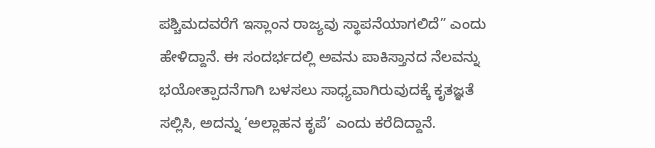ಪಶ್ಚಿಮದವರೆಗೆ ಇಸ್ಲಾಂನ ರಾಜ್ಯವು ಸ್ಥಾಪನೆಯಾಗಲಿದೆ” ಎಂದು ಹೇಳಿದ್ದಾನೆ. ಈ ಸಂದರ್ಭದಲ್ಲಿ ಅವನು ಪಾಕಿಸ್ತಾನದ ನೆಲವನ್ನು ಭಯೋತ್ಪಾದನೆಗಾಗಿ ಬಳಸಲು ಸಾಧ್ಯವಾಗಿರುವುದಕ್ಕೆ ಕೃತಜ್ಞತೆ ಸಲ್ಲಿಸಿ, ಅದನ್ನು ‘ಅಲ್ಲಾಹನ ಕೃಪೆ’ ಎಂದು ಕರೆದಿದ್ದಾನೆ.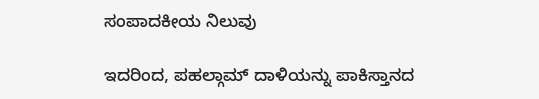ಸಂಪಾದಕೀಯ ನಿಲುವು

ಇದರಿಂದ, ಪಹಲ್ಗಾಮ್ ದಾಳಿಯನ್ನು ಪಾಕಿಸ್ತಾನದ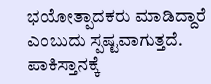ಭಯೋತ್ಪಾದಕರು ಮಾಡಿದ್ದಾರೆ ಎಂಬುದು ಸ್ಪಷ್ಟವಾಗುತ್ತದೆ. ಪಾಕಿಸ್ತಾನಕ್ಕೆ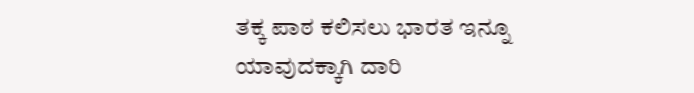ತಕ್ಕ ಪಾಠ ಕಲಿಸಲು ಭಾರತ ಇನ್ನೂ ಯಾವುದಕ್ಕಾಗಿ ದಾರಿ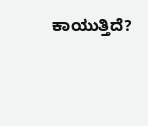ಕಾಯುತ್ತಿದೆ?